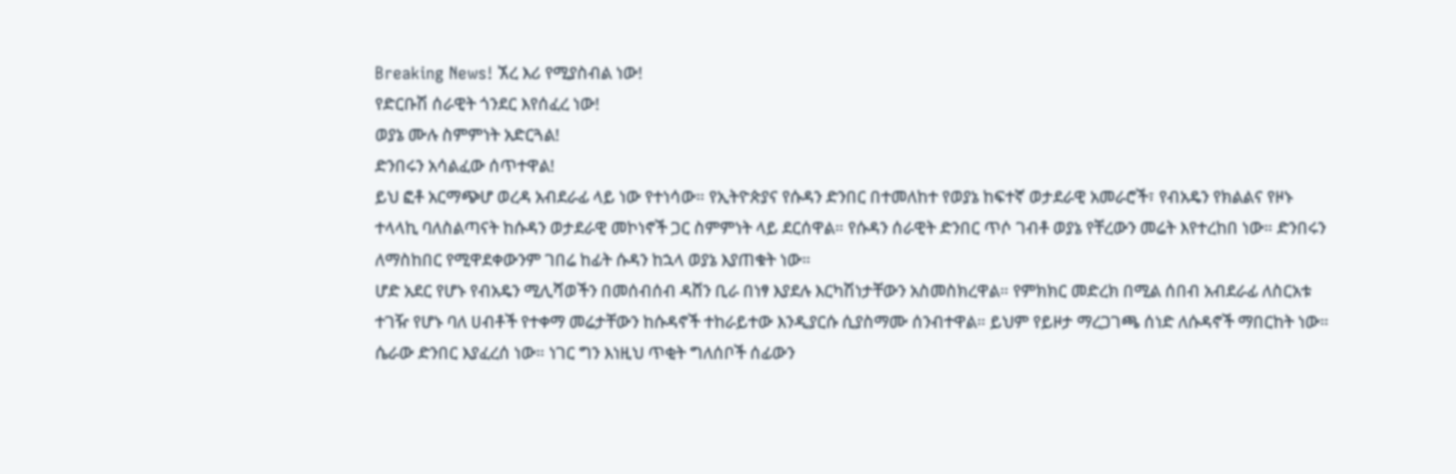Breaking News! ኧረ እሪ የሚያስብል ነው!
የድርቡሽ ሰራዊት ጎንደር እየሰፈረ ነው!
ወያኔ ሙሉ ስምምነት አድርጓል!
ድንበሩን አሳልፈው ሰጥተዋል!
ይህ ፎቶ አርማጭሆ ወረዳ አብደራፊ ላይ ነው የተነሳው። የኢትዮጵያና የሱዳን ድንበር በተመለከተ የወያኔ ከፍተኛ ወታደራዊ አመራሮች፣ የብአዴን የክልልና የዞኑ ተላላኪ ባለስልጣናት ከሱዳን ወታደራዊ መኮነኖች ጋር ስምምነት ላይ ደርሰዋል። የሱዳን ሰራዊት ድንበር ጥሶ ገብቶ ወያኔ የቸረውን መሬት እየተረከበ ነው። ድንበሩን ለማስከበር የሚዋደቀውንም ገበሬ ከፊት ሱዳን ከኋላ ወያኔ እያጠቁት ነው።
ሆድ አደር የሆኑ የብአዴን ሚሊሻወችን በመሰብሰብ ዳሸን ቢራ በነፃ እያደሉ እርካሽነታቸውን አስመስክረዋል። የምክክር መድረክ በሚል ሰበብ አብደራፊ ለስርአቱ ተገዥ የሆኑ ባለ ሀብቶች የተቀማ መሬታቸውን ከሱዳኖች ተከራይተው እንዲያርሱ ሲያስማሙ ሰንብተዋል። ይህም የይዞታ ማረጋገጫ ሰነድ ለሱዳኖች ማበርከት ነው። ሴራው ድንበር እያፈረሰ ነው። ነገር ግን እነዚህ ጥቂት ግለሰቦች ሰፊውን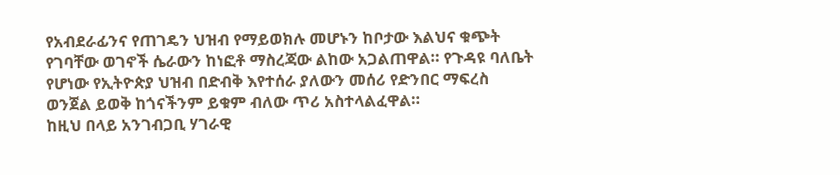የአብደራፊንና የጠገዴን ህዝብ የማይወክሉ መሆኑን ከቦታው እልህና ቁጭት የገባቸው ወገኖች ሴራውን ከነፎቶ ማስረጃው ልከው አጋልጠዋል። የጉዳዩ ባለቤት የሆነው የኢትዮጵያ ህዝብ በድብቅ እየተሰራ ያለውን መሰሪ የድንበር ማፍረስ ወንጀል ይወቅ ከጎናችንም ይቁም ብለው ጥሪ አስተላልፈዋል።
ከዚህ በላይ አንገብጋቢ ሃገራዊ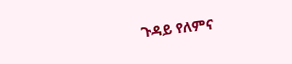ጉዳይ የለምና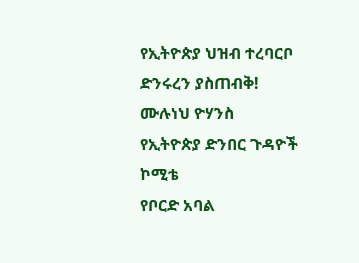የኢትዮጵያ ህዝብ ተረባርቦ ድንሩረን ያስጠብቅ!
ሙሉነህ ዮሃንስ
የኢትዮጵያ ድንበር ጉዳዮች ኮሚቴ
የቦርድ አባል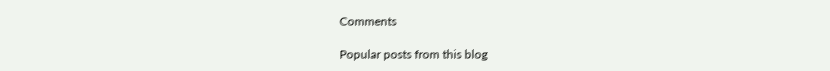Comments

Popular posts from this blog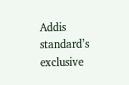Addis standard’s exclusive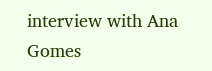interview with Ana Gomes